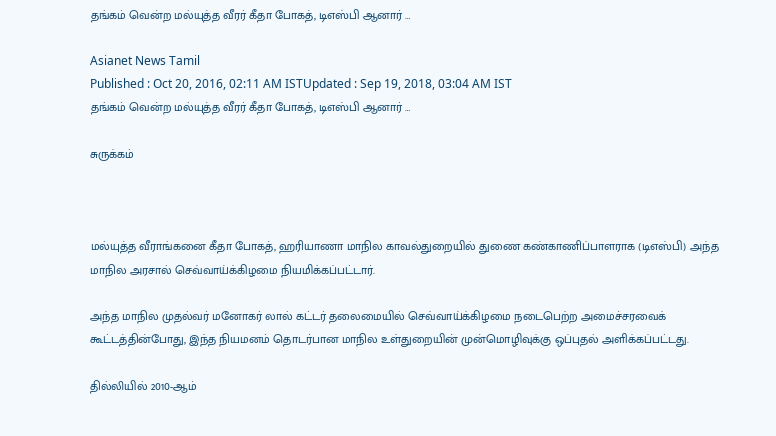தங்கம் வென்ற மல்யுத்த வீரர் கீதா போகத், டிஎஸ்பி ஆனார் …

Asianet News Tamil
Published : Oct 20, 2016, 02:11 AM ISTUpdated : Sep 19, 2018, 03:04 AM IST
தங்கம் வென்ற மல்யுத்த வீரர் கீதா போகத், டிஎஸ்பி ஆனார் …

சுருக்கம்



மல்யுத்த வீராங்கனை கீதா போகத், ஹரியாணா மாநில காவல்துறையில் துணை கண்காணிப்பாளராக (டிஎஸ்பி) அந்த மாநில அரசால் செவ்வாய்க்கிழமை நியமிக்கப்பட்டார்.

அந்த மாநில முதல்வர் மனோகர் லால் கட்டர் தலைமையில் செவ்வாய்க்கிழமை நடைபெற்ற அமைச்சரவைக் கூட்டத்தின்போது, இந்த நியமனம் தொடர்பான மாநில உள்துறையின் முன்மொழிவுக்கு ஒப்புதல் அளிக்கப்பட்டது.

தில்லியில் 2010-ஆம்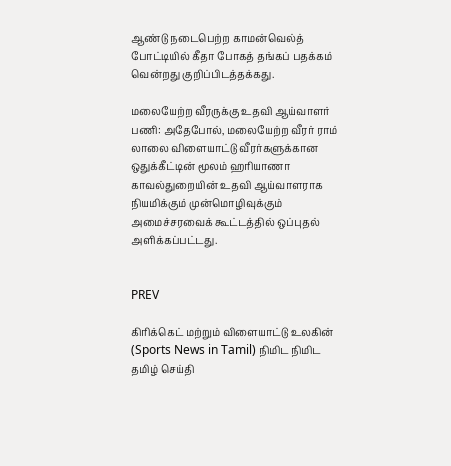ஆண்டு நடைபெற்ற காமன்வெல்த் போட்டியில் கீதா போகத் தங்கப் பதக்கம் வென்றது குறிப்பிடத்தக்கது.

மலையேற்ற வீரருக்கு உதவி ஆய்வாளர் பணி: அதேபோல், மலையேற்ற வீரர் ராம் லாலை விளையாட்டு வீரர்களுக்கான ஒதுக்கீட்டின் மூலம் ஹரியாணா காவல்துறையின் உதவி ஆய்வாளராக நியமிக்கும் முன்மொழிவுக்கும் அமைச்சரவைக் கூட்டத்தில் ஒப்புதல் அளிக்கப்பட்டது.


PREV

கிரிக்கெட் மற்றும் விளையாட்டு உலகின் (Sports News in Tamil) நிமிட நிமிட தமிழ் செய்தி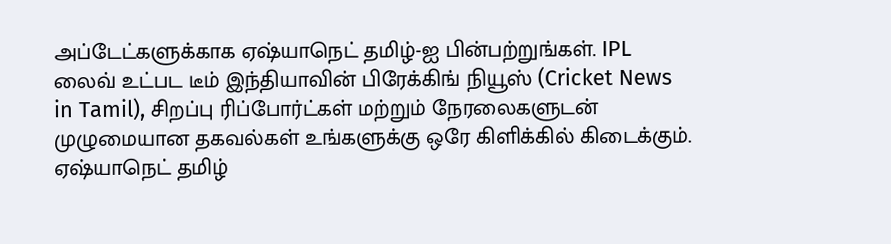அப்டேட்களுக்காக ஏஷ்யாநெட் தமிழ்-ஐ பின்பற்றுங்கள். IPL லைவ் உட்பட டீம் இந்தியாவின் பிரேக்கிங் நியூஸ் (Cricket News in Tamil), சிறப்பு ரிப்போர்ட்கள் மற்றும் நேரலைகளுடன் முழுமையான தகவல்கள் உங்களுக்கு ஒரே கிளிக்கில் கிடைக்கும். ஏஷ்யாநெட் தமிழ்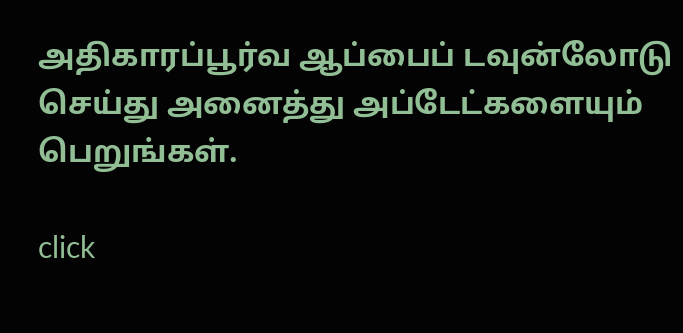அதிகாரப்பூர்வ ஆப்பைப் டவுன்லோடு செய்து அனைத்து அப்டேட்களையும் பெறுங்கள்.

click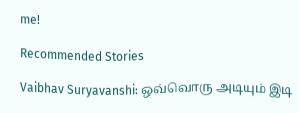me!

Recommended Stories

Vaibhav Suryavanshi: ஒவ்வொரு அடியும் இடி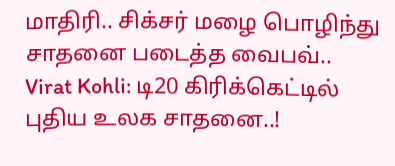மாதிரி.. சிக்சர் மழை பொழிந்து சாதனை படைத்த வைபவ்..
Virat Kohli: டி20 கிரிக்கெட்டில் புதிய உலக சாதனை..!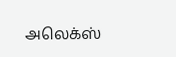அலெக்ஸ்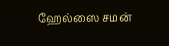ஹேல்ஸை சமன்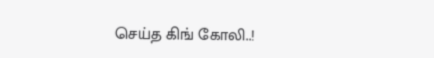செய்த கிங் கோலி..!